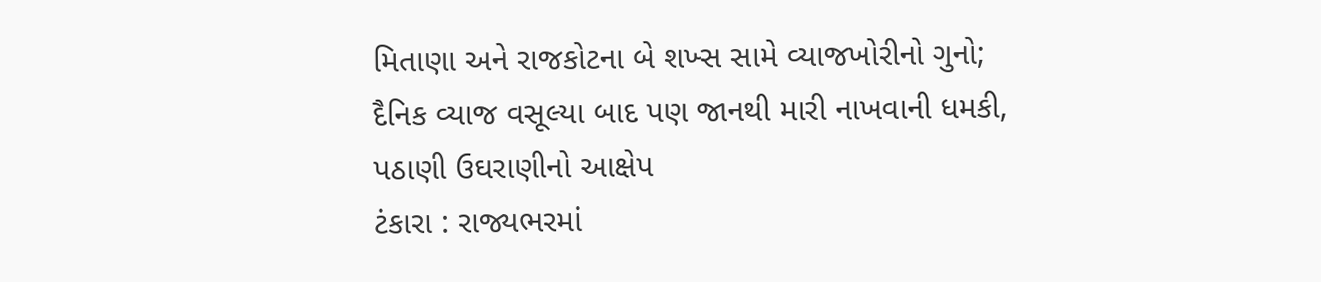મિતાણા અને રાજકોટના બે શખ્સ સામે વ્યાજખોરીનો ગુનો; દૈનિક વ્યાજ વસૂલ્યા બાદ પણ જાનથી મારી નાખવાની ધમકી, પઠાણી ઉઘરાણીનો આક્ષેપ
ટંકારા : રાજ્યભરમાં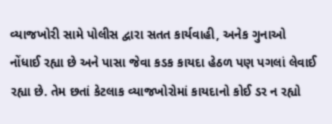વ્યાજખોરી સામે પોલીસ દ્વારા સતત કાર્યવાહી, અનેક ગુનાઓ નોંધાઈ રહ્યા છે અને પાસા જેવા કડક કાયદા હેઠળ પણ પગલાં લેવાઈ રહ્યા છે. તેમ છતાં કેટલાક વ્યાજખોરોમાં કાયદાનો કોઈ ડર ન રહ્યો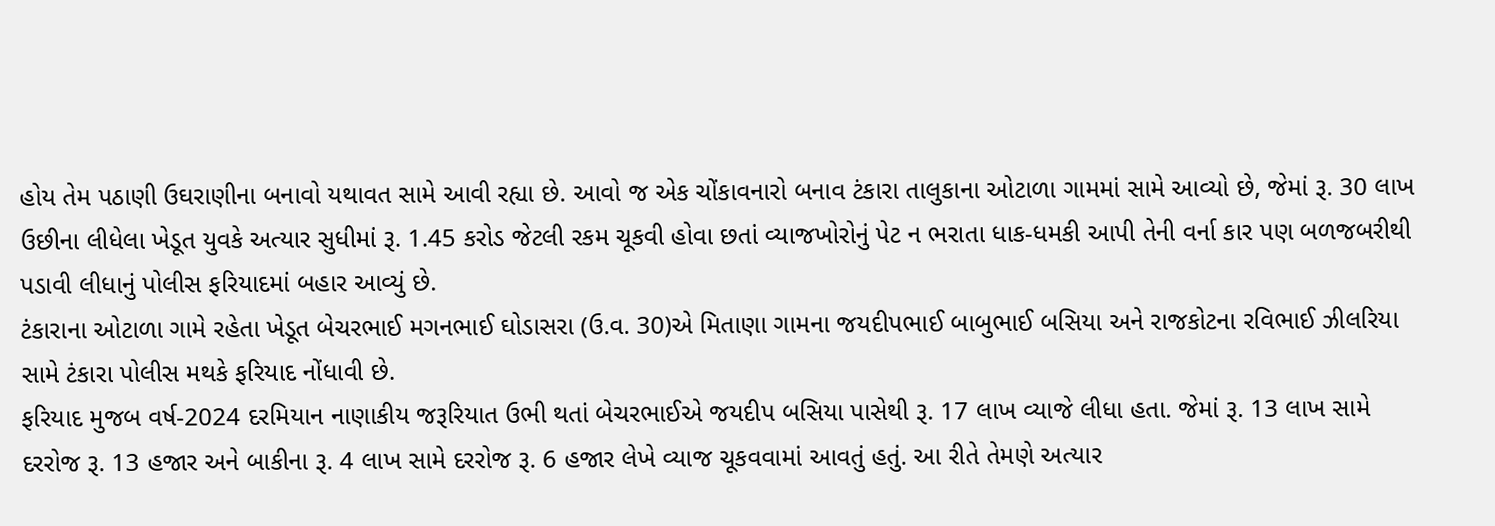હોય તેમ પઠાણી ઉઘરાણીના બનાવો યથાવત સામે આવી રહ્યા છે. આવો જ એક ચોંકાવનારો બનાવ ટંકારા તાલુકાના ઓટાળા ગામમાં સામે આવ્યો છે, જેમાં રૂ. 30 લાખ ઉછીના લીધેલા ખેડૂત યુવકે અત્યાર સુધીમાં રૂ. 1.45 કરોડ જેટલી રકમ ચૂકવી હોવા છતાં વ્યાજખોરોનું પેટ ન ભરાતા ધાક-ધમકી આપી તેની વર્ના કાર પણ બળજબરીથી પડાવી લીધાનું પોલીસ ફરિયાદમાં બહાર આવ્યું છે.
ટંકારાના ઓટાળા ગામે રહેતા ખેડૂત બેચરભાઈ મગનભાઈ ઘોડાસરા (ઉ.વ. 30)એ મિતાણા ગામના જયદીપભાઈ બાબુભાઈ બસિયા અને રાજકોટના રવિભાઈ ઝીલરિયા સામે ટંકારા પોલીસ મથકે ફરિયાદ નોંધાવી છે.
ફરિયાદ મુજબ વર્ષ-2024 દરમિયાન નાણાકીય જરૂરિયાત ઉભી થતાં બેચરભાઈએ જયદીપ બસિયા પાસેથી રૂ. 17 લાખ વ્યાજે લીધા હતા. જેમાં રૂ. 13 લાખ સામે દરરોજ રૂ. 13 હજાર અને બાકીના રૂ. 4 લાખ સામે દરરોજ રૂ. 6 હજાર લેખે વ્યાજ ચૂકવવામાં આવતું હતું. આ રીતે તેમણે અત્યાર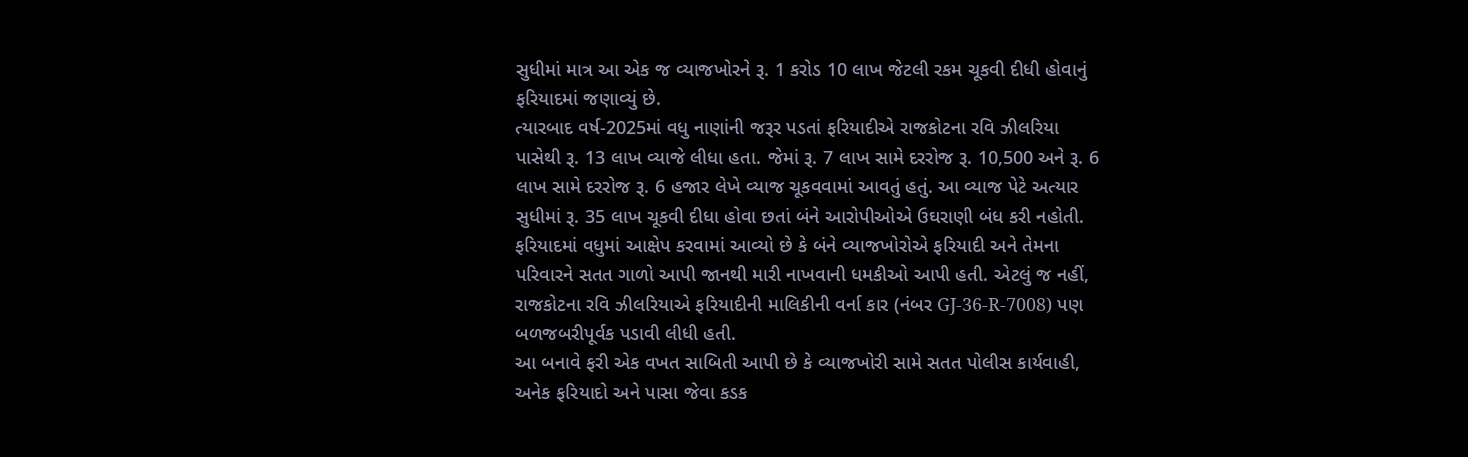સુધીમાં માત્ર આ એક જ વ્યાજખોરને રૂ. 1 કરોડ 10 લાખ જેટલી રકમ ચૂકવી દીધી હોવાનું ફરિયાદમાં જણાવ્યું છે.
ત્યારબાદ વર્ષ-2025માં વધુ નાણાંની જરૂર પડતાં ફરિયાદીએ રાજકોટના રવિ ઝીલરિયા પાસેથી રૂ. 13 લાખ વ્યાજે લીધા હતા. જેમાં રૂ. 7 લાખ સામે દરરોજ રૂ. 10,500 અને રૂ. 6 લાખ સામે દરરોજ રૂ. 6 હજાર લેખે વ્યાજ ચૂકવવામાં આવતું હતું. આ વ્યાજ પેટે અત્યાર સુધીમાં રૂ. 35 લાખ ચૂકવી દીધા હોવા છતાં બંને આરોપીઓએ ઉઘરાણી બંધ કરી નહોતી.
ફરિયાદમાં વધુમાં આક્ષેપ કરવામાં આવ્યો છે કે બંને વ્યાજખોરોએ ફરિયાદી અને તેમના પરિવારને સતત ગાળો આપી જાનથી મારી નાખવાની ધમકીઓ આપી હતી. એટલું જ નહીં, રાજકોટના રવિ ઝીલરિયાએ ફરિયાદીની માલિકીની વર્ના કાર (નંબર GJ-36-R-7008) પણ બળજબરીપૂર્વક પડાવી લીધી હતી.
આ બનાવે ફરી એક વખત સાબિતી આપી છે કે વ્યાજખોરી સામે સતત પોલીસ કાર્યવાહી, અનેક ફરિયાદો અને પાસા જેવા કડક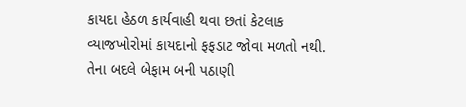કાયદા હેઠળ કાર્યવાહી થવા છતાં કેટલાક વ્યાજખોરોમાં કાયદાનો ફફડાટ જોવા મળતો નથી. તેના બદલે બેફામ બની પઠાણી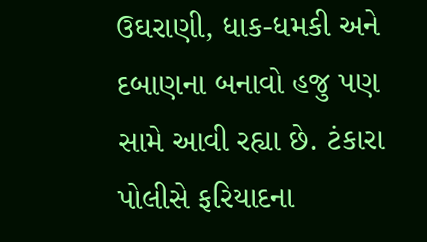ઉઘરાણી, ધાક-ધમકી અને દબાણના બનાવો હજુ પણ સામે આવી રહ્યા છે. ટંકારા પોલીસે ફરિયાદના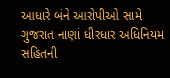આધારે બંને આરોપીઓ સામે ગુજરાત નાણાં ધીરધાર અધિનિયમ સહિતની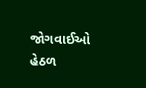જોગવાઈઓ હેઠળ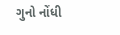ગુનો નોંધી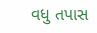વધુ તપાસ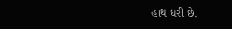હાથ ધરી છે.